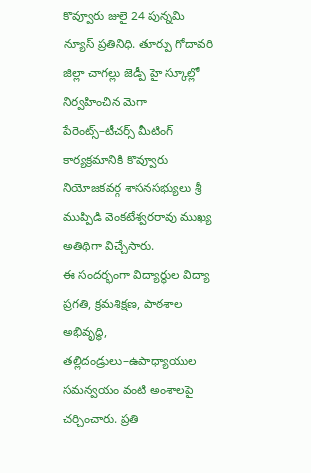కొవ్వూరు జులై 24 పున్నమి న్యూస్ ప్రతినిధి. తూర్పు గోదావరి జిల్లా చాగల్లు జెడ్పీ హై స్కూల్లో నిర్వహించిన మెగా పేరెంట్స్–టీచర్స్ మీటింగ్ కార్యక్రమానికి కొవ్వూరు నియోజకవర్గ శాసనసభ్యులు శ్రీ ముప్పిడి వెంకటేశ్వరరావు ముఖ్య అతిథిగా విచ్చేసారు.
ఈ సందర్భంగా విద్యార్థుల విద్యా ప్రగతి, క్రమశిక్షణ, పాఠశాల అభివృద్ధి, తల్లిదండ్రులు–ఉపాధ్యాయుల సమన్వయం వంటి అంశాలపై చర్చించారు. ప్రతి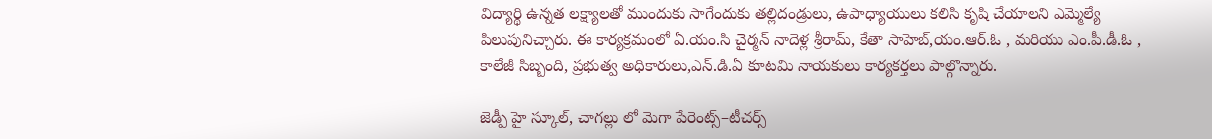విద్యార్థి ఉన్నత లక్ష్యాలతో ముందుకు సాగేందుకు తల్లిదండ్రులు, ఉపాధ్యాయులు కలిసి కృషి చేయాలని ఎమ్మెల్యే పిలుపునిచ్చారు. ఈ కార్యక్రమంలో ఏ.యం.సి చైర్మన్ నాదెళ్ల శ్రీరామ్, కేతా సాహెబ్,యం.ఆర్.ఓ , మరియు ఎం.పీ.డీ.ఓ , కాలేజీ సిబ్బంది, ప్రభుత్వ అధికారులు,ఎన్.డి.ఏ కూటమి నాయకులు కార్యకర్తలు పాల్గొన్నారు.

జెడ్పీ హై స్కూల్, చాగల్లు లో మెగా పేరెంట్స్–టీచర్స్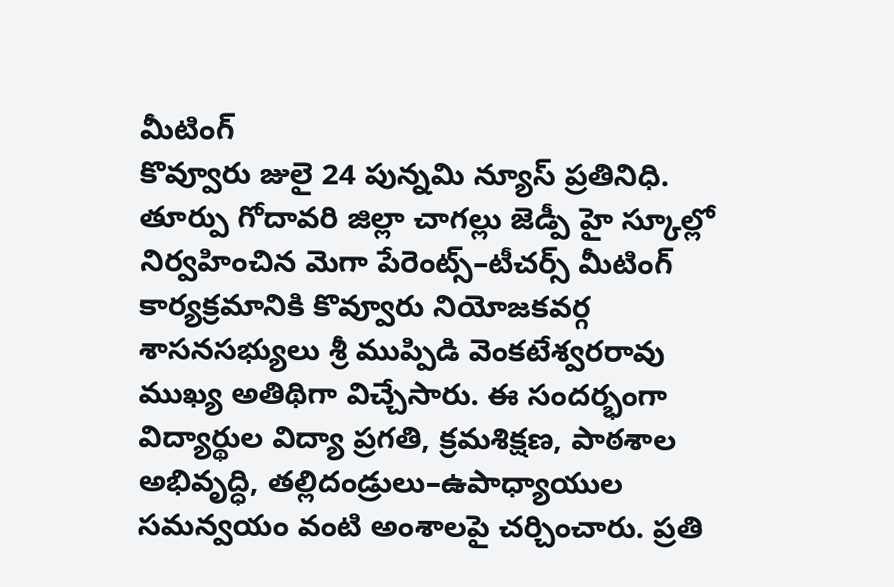మీటింగ్
కొవ్వూరు జులై 24 పున్నమి న్యూస్ ప్రతినిధి. తూర్పు గోదావరి జిల్లా చాగల్లు జెడ్పీ హై స్కూల్లో నిర్వహించిన మెగా పేరెంట్స్–టీచర్స్ మీటింగ్ కార్యక్రమానికి కొవ్వూరు నియోజకవర్గ శాసనసభ్యులు శ్రీ ముప్పిడి వెంకటేశ్వరరావు ముఖ్య అతిథిగా విచ్చేసారు. ఈ సందర్భంగా విద్యార్థుల విద్యా ప్రగతి, క్రమశిక్షణ, పాఠశాల అభివృద్ధి, తల్లిదండ్రులు–ఉపాధ్యాయుల సమన్వయం వంటి అంశాలపై చర్చించారు. ప్రతి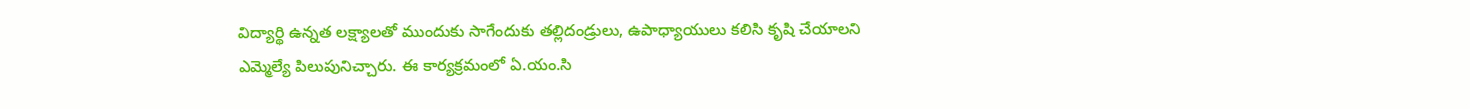విద్యార్థి ఉన్నత లక్ష్యాలతో ముందుకు సాగేందుకు తల్లిదండ్రులు, ఉపాధ్యాయులు కలిసి కృషి చేయాలని ఎమ్మెల్యే పిలుపునిచ్చారు. ఈ కార్యక్రమంలో ఏ.యం.సి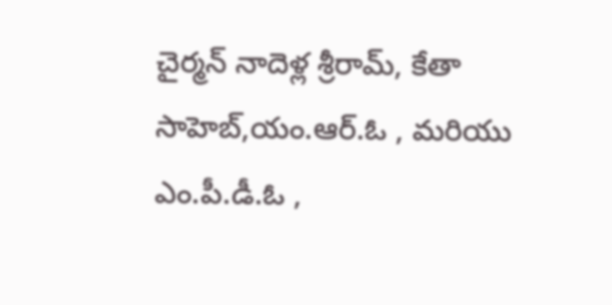చైర్మన్ నాదెళ్ల శ్రీరామ్, కేతా సాహెబ్,యం.ఆర్.ఓ , మరియు ఎం.పీ.డీ.ఓ ,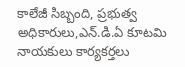కాలేజీ సిబ్బంది, ప్రభుత్వ అధికారులు,ఎన్.డి.ఏ కూటమి నాయకులు కార్యకర్తలు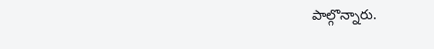పాల్గొన్నారు.